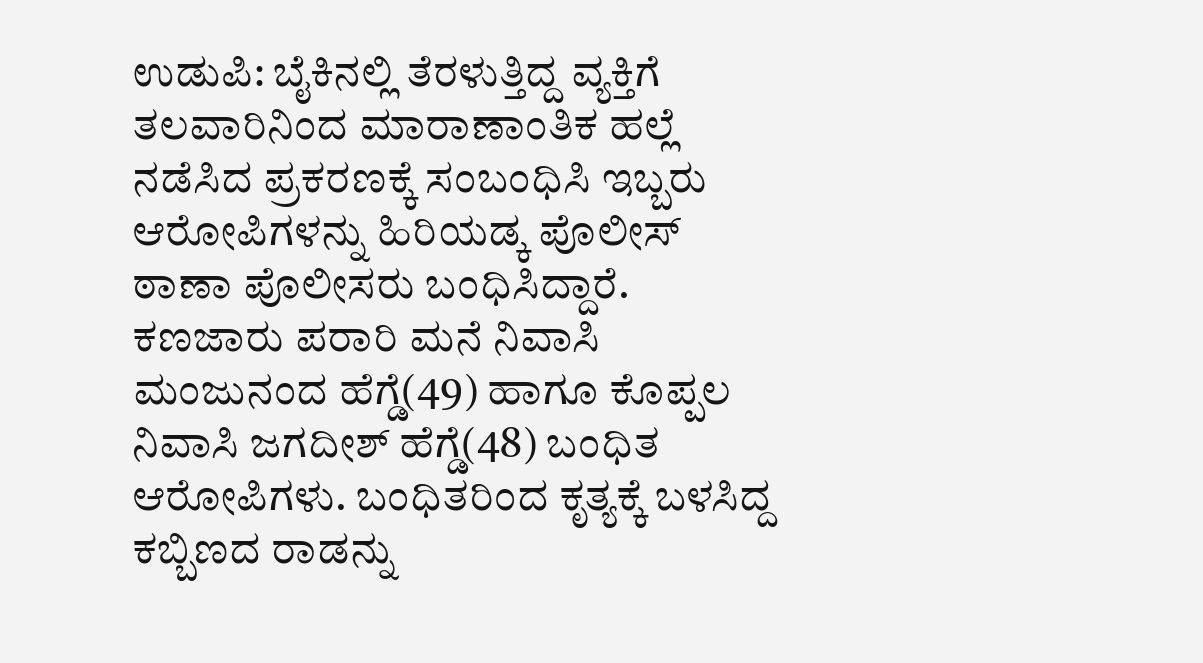ಉಡುಪಿ: ಬೈಕಿನಲ್ಲಿ ತೆರಳುತ್ತಿದ್ದ ವ್ಯಕ್ತಿಗೆ ತಲವಾರಿನಿಂದ ಮಾರಾಣಾಂತಿಕ ಹಲ್ಲೆ ನಡೆಸಿದ ಪ್ರಕರಣಕ್ಕೆ ಸಂಬಂಧಿಸಿ ಇಬ್ಬರು ಆರೋಪಿಗಳನ್ನು ಹಿರಿಯಡ್ಕ ಪೊಲೀಸ್ ಠಾಣಾ ಪೊಲೀಸರು ಬಂಧಿಸಿದ್ದಾರೆ.
ಕಣಜಾರು ಪರಾರಿ ಮನೆ ನಿವಾಸಿ ಮಂಜುನಂದ ಹೆಗ್ಡೆ(49) ಹಾಗೂ ಕೊಪ್ಪಲ ನಿವಾಸಿ ಜಗದೀಶ್ ಹೆಗ್ಡೆ(48) ಬಂಧಿತ ಆರೋಪಿಗಳು. ಬಂಧಿತರಿಂದ ಕೃತ್ಯಕ್ಕೆ ಬಳಸಿದ್ದ ಕಬ್ಬಿಣದ ರಾಡನ್ನು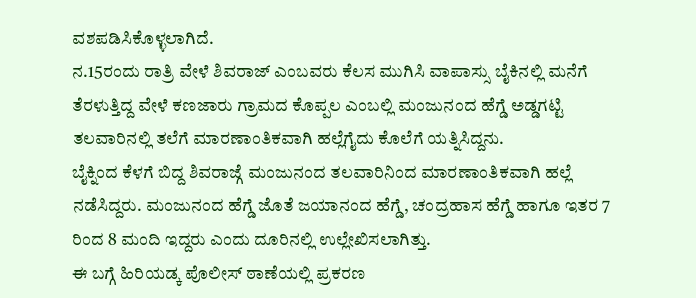ವಶಪಡಿಸಿಕೊಳ್ಳಲಾಗಿದೆ.
ನ.15ರಂದು ರಾತ್ರಿ ವೇಳೆ ಶಿವರಾಜ್ ಎಂಬವರು ಕೆಲಸ ಮುಗಿಸಿ ವಾಪಾಸ್ಸು ಬೈಕಿನಲ್ಲಿ ಮನೆಗೆ ತೆರಳುತ್ತಿದ್ದ ವೇಳೆ ಕಣಜಾರು ಗ್ರಾಮದ ಕೊಪ್ಪಲ ಎಂಬಲ್ಲಿ ಮಂಜುನಂದ ಹೆಗ್ಡೆ ಅಡ್ಡಗಟ್ಟಿ ತಲವಾರಿನಲ್ಲಿ ತಲೆಗೆ ಮಾರಣಾಂತಿಕವಾಗಿ ಹಲ್ಲೆಗೈದು ಕೊಲೆಗೆ ಯತ್ನಿಸಿದ್ದನು.
ಬೈಕ್ನಿಂದ ಕೆಳಗೆ ಬಿದ್ದ ಶಿವರಾಜ್ಗೆ ಮಂಜುನಂದ ತಲವಾರಿನಿಂದ ಮಾರಣಾಂತಿಕವಾಗಿ ಹಲ್ಲೆ ನಡೆಸಿದ್ದರು. ಮಂಜುನಂದ ಹೆಗ್ಡೆ ಜೊತೆ ಜಯಾನಂದ ಹೆಗ್ಡೆ, ಚಂದ್ರಹಾಸ ಹೆಗ್ಡೆ ಹಾಗೂ ಇತರ 7 ರಿಂದ 8 ಮಂದಿ ಇದ್ದರು ಎಂದು ದೂರಿನಲ್ಲಿ ಉಲ್ಲೇಖಿಸಲಾಗಿತ್ತು.
ಈ ಬಗ್ಗೆ ಹಿರಿಯಡ್ಕ ಪೊಲೀಸ್ ಠಾಣೆಯಲ್ಲಿ ಪ್ರಕರಣ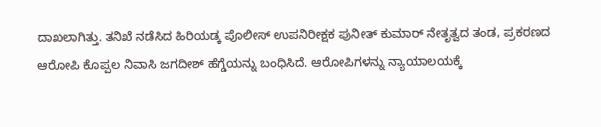ದಾಖಲಾಗಿತ್ತು. ತನಿಖೆ ನಡೆಸಿದ ಹಿರಿಯಡ್ಕ ಪೊಲೀಸ್ ಉಪನಿರೀಕ್ಷಕ ಪುನೀತ್ ಕುಮಾರ್ ನೇತೃತ್ವದ ತಂಡ, ಪ್ರಕರಣದ ಆರೋಪಿ ಕೊಪ್ಪಲ ನಿವಾಸಿ ಜಗದೀಶ್ ಹೆಗ್ಡೆಯನ್ನು ಬಂಧಿಸಿದೆ. ಆರೋಪಿಗಳನ್ನು ನ್ಯಾಯಾಲಯಕ್ಕೆ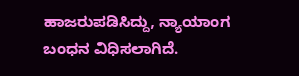ಹಾಜರುಪಡಿಸಿದ್ದು, ನ್ಯಾಯಾಂಗ ಬಂಧನ ವಿಧಿಸಲಾಗಿದೆ.